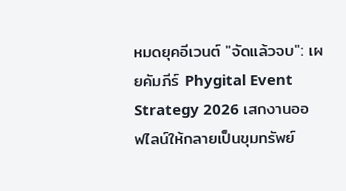หมดยุคอีเวนต์ "จัดแล้วจบ": เผยคัมภีร์ Phygital Event Strategy 2026 เสกงานออฟไลน์ให้กลายเป็นขุมทรัพย์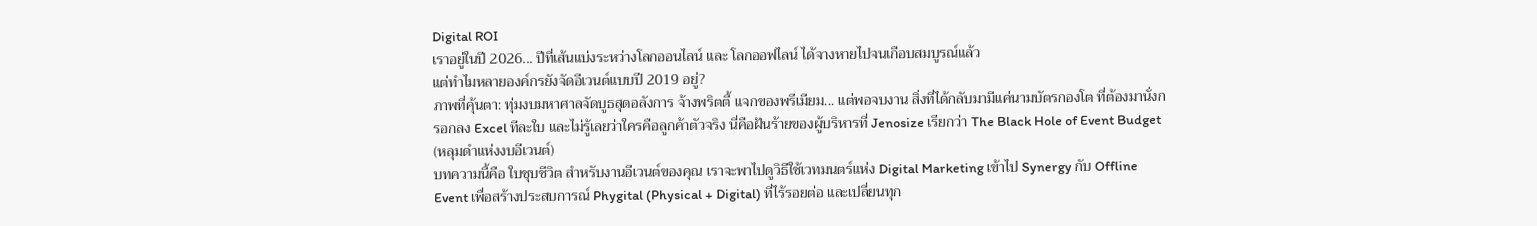Digital ROI
เราอยู่ในปี 2026... ปีที่เส้นแบ่งระหว่างโลกออนไลน์ และ โลกออฟไลน์ ได้จางหายไปจนเกือบสมบูรณ์แล้ว
แต่ทำไมหลายองค์กรยังจัดอีเวนต์แบบปี 2019 อยู่?
ภาพที่คุ้นตา: ทุ่มงบมหาศาลจัดบูธสุดอลังการ จ้างพริตตี้ แจกของพรีเมียม... แต่พอจบงาน สิ่งที่ได้กลับมามีแค่นามบัตรกองโต ที่ต้องมานั่งกรอกลง Excel ทีละใบ และไม่รู้เลยว่าใครคือลูกค้าตัวจริง นี่คือฝันร้ายของผู้บริหารที่ Jenosize เรียกว่า The Black Hole of Event Budget (หลุมดำแห่งงบอีเวนต์)
บทความนี้คือ ใบชุบชีวิต สำหรับงานอีเวนต์ของคุณ เราจะพาไปดูวิธีใช้เวทมนตร์แห่ง Digital Marketing เข้าไป Synergy กับ Offline Event เพื่อสร้างประสบการณ์ Phygital (Physical + Digital) ที่ไร้รอยต่อ และเปลี่ยนทุก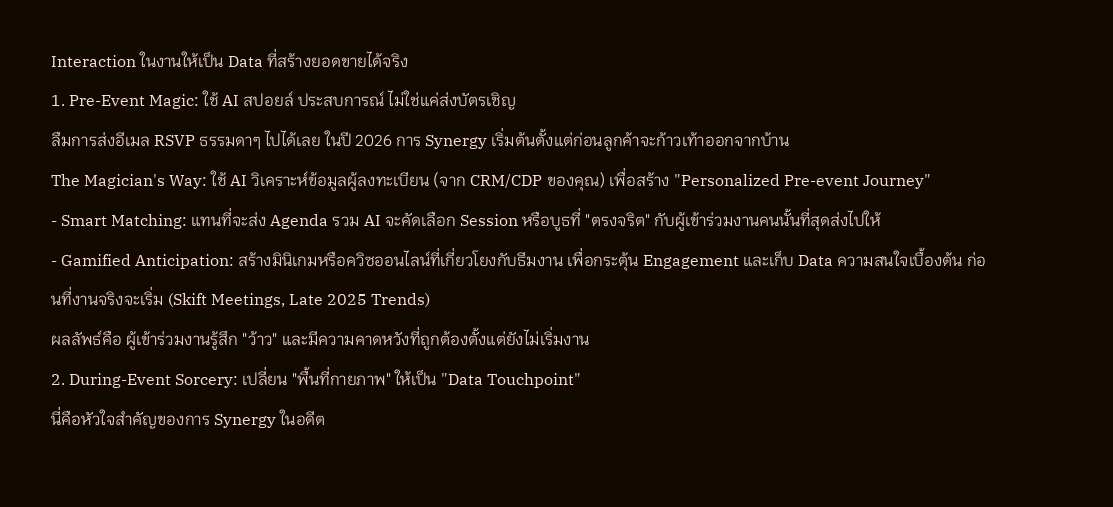Interaction ในงานให้เป็น Data ที่สร้างยอดขายได้จริง
1. Pre-Event Magic: ใช้ AI สปอยล์ ประสบการณ์ ไม่ใช่แค่ส่งบัตรเชิญ
ลืมการส่งอีเมล RSVP ธรรมดาๆ ไปได้เลย ในปี 2026 การ Synergy เริ่มต้นตั้งแต่ก่อนลูกค้าจะก้าวเท้าออกจากบ้าน
The Magician's Way: ใช้ AI วิเคราะห์ข้อมูลผู้ลงทะเบียน (จาก CRM/CDP ของคุณ) เพื่อสร้าง "Personalized Pre-event Journey"
- Smart Matching: แทนที่จะส่ง Agenda รวม AI จะคัดเลือก Session หรือบูธที่ "ตรงจริต" กับผู้เข้าร่วมงานคนนั้นที่สุดส่งไปให้
- Gamified Anticipation: สร้างมินิเกมหรือควิซออนไลน์ที่เกี่ยวโยงกับธีมงาน เพื่อกระตุ้น Engagement และเก็บ Data ความสนใจเบื้องต้น ก่อนที่งานจริงจะเริ่ม (Skift Meetings, Late 2025 Trends)
ผลลัพธ์คือ ผู้เข้าร่วมงานรู้สึก "ว้าว" และมีความคาดหวังที่ถูกต้องตั้งแต่ยังไม่เริ่มงาน
2. During-Event Sorcery: เปลี่ยน "พื้นที่กายภาพ" ให้เป็น "Data Touchpoint"
นี่คือหัวใจสำคัญของการ Synergy ในอดีต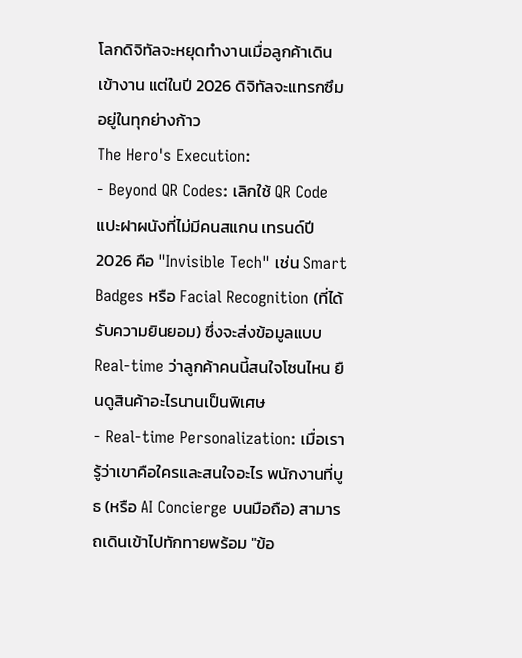โลกดิจิทัลจะหยุดทำงานเมื่อลูกค้าเดินเข้างาน แต่ในปี 2026 ดิจิทัลจะแทรกซึมอยู่ในทุกย่างก้าว
The Hero's Execution:
- Beyond QR Codes: เลิกใช้ QR Code แปะฝาผนังที่ไม่มีคนสแกน เทรนด์ปี 2026 คือ "Invisible Tech" เช่น Smart Badges หรือ Facial Recognition (ที่ได้รับความยินยอม) ซึ่งจะส่งข้อมูลแบบ Real-time ว่าลูกค้าคนนี้สนใจโซนไหน ยืนดูสินค้าอะไรนานเป็นพิเศษ
- Real-time Personalization: เมื่อเรารู้ว่าเขาคือใครและสนใจอะไร พนักงานที่บูธ (หรือ AI Concierge บนมือถือ) สามารถเดินเข้าไปทักทายพร้อม "ข้อ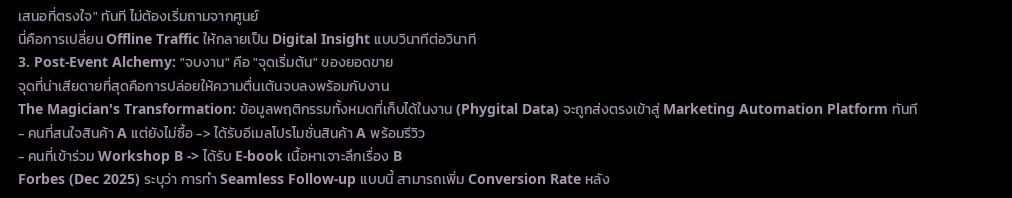เสนอที่ตรงใจ" ทันที ไม่ต้องเริ่มถามจากศูนย์
นี่คือการเปลี่ยน Offline Traffic ให้กลายเป็น Digital Insight แบบวินาทีต่อวินาที
3. Post-Event Alchemy: "จบงาน" คือ "จุดเริ่มต้น" ของยอดขาย
จุดที่น่าเสียดายที่สุดคือการปล่อยให้ความตื่นเต้นจบลงพร้อมกับงาน
The Magician's Transformation: ข้อมูลพฤติกรรมทั้งหมดที่เก็บได้ในงาน (Phygital Data) จะถูกส่งตรงเข้าสู่ Marketing Automation Platform ทันที
- คนที่สนใจสินค้า A แต่ยังไม่ซื้อ -> ได้รับอีเมลโปรโมชั่นสินค้า A พร้อมรีวิว
- คนที่เข้าร่วม Workshop B -> ได้รับ E-book เนื้อหาเจาะลึกเรื่อง B
Forbes (Dec 2025) ระบุว่า การทำ Seamless Follow-up แบบนี้ สามารถเพิ่ม Conversion Rate หลัง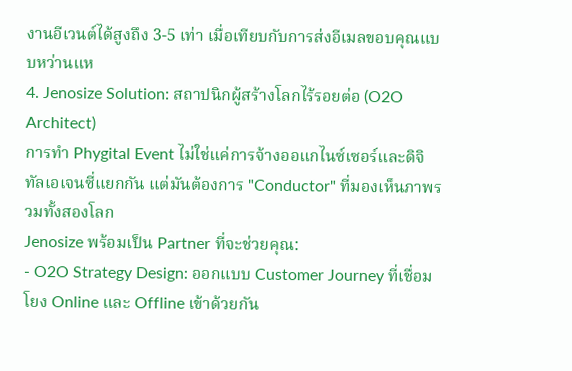งานอีเวนต์ได้สูงถึง 3-5 เท่า เมื่อเทียบกับการส่งอีเมลขอบคุณแบบหว่านแห
4. Jenosize Solution: สถาปนิกผู้สร้างโลกไร้รอยต่อ (O2O Architect)
การทำ Phygital Event ไม่ใช่แค่การจ้างออแกไนซ์เซอร์และดิจิทัลเอเจนซี่แยกกัน แต่มันต้องการ "Conductor" ที่มองเห็นภาพรวมทั้งสองโลก
Jenosize พร้อมเป็น Partner ที่จะช่วยคุณ:
- O2O Strategy Design: ออกแบบ Customer Journey ที่เชื่อมโยง Online และ Offline เข้าด้วยกัน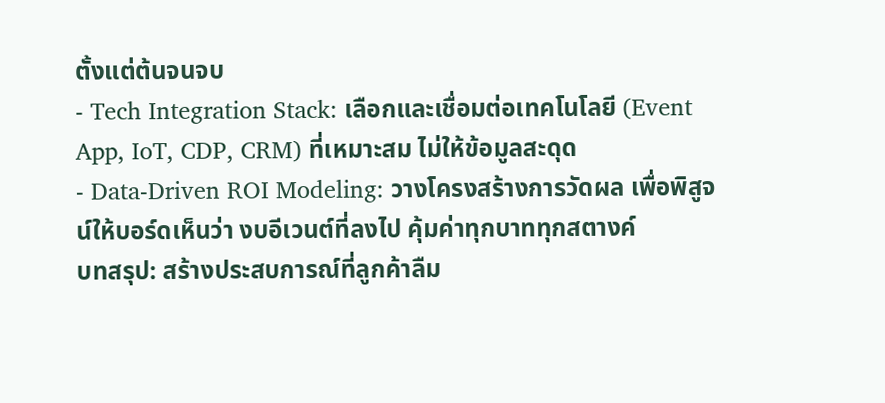ตั้งแต่ต้นจนจบ
- Tech Integration Stack: เลือกและเชื่อมต่อเทคโนโลยี (Event App, IoT, CDP, CRM) ที่เหมาะสม ไม่ให้ข้อมูลสะดุด
- Data-Driven ROI Modeling: วางโครงสร้างการวัดผล เพื่อพิสูจน์ให้บอร์ดเห็นว่า งบอีเวนต์ที่ลงไป คุ้มค่าทุกบาททุกสตางค์
บทสรุป: สร้างประสบการณ์ที่ลูกค้าลืม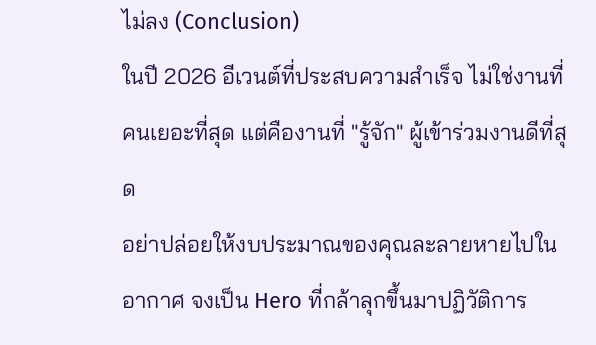ไม่ลง (Conclusion)
ในปี 2026 อีเวนต์ที่ประสบความสำเร็จ ไม่ใช่งานที่คนเยอะที่สุด แต่คืองานที่ "รู้จัก" ผู้เข้าร่วมงานดีที่สุด
อย่าปล่อยให้งบประมาณของคุณละลายหายไปในอากาศ จงเป็น Hero ที่กล้าลุกขึ้นมาปฏิวัติการ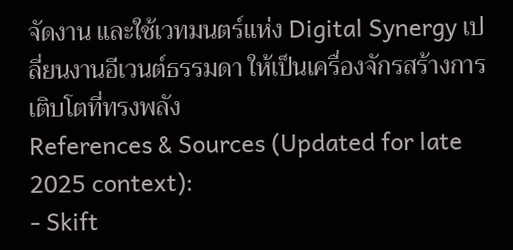จัดงาน และใช้เวทมนตร์แห่ง Digital Synergy เปลี่ยนงานอีเวนต์ธรรมดา ให้เป็นเครื่องจักรสร้างการเติบโตที่ทรงพลัง
References & Sources (Updated for late 2025 context):
- Skift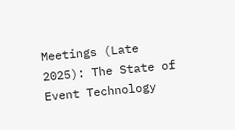Meetings (Late 2025): The State of Event Technology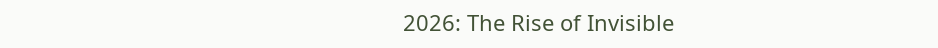2026: The Rise of Invisible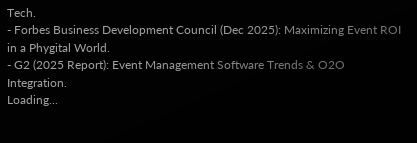Tech.
- Forbes Business Development Council (Dec 2025): Maximizing Event ROI in a Phygital World.
- G2 (2025 Report): Event Management Software Trends & O2O Integration.
Loading...